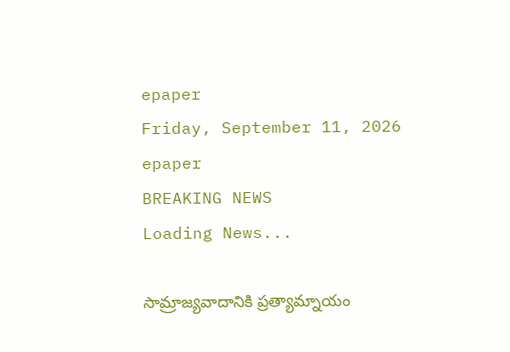epaper
Friday, September 11, 2026
epaper
BREAKING NEWS
Loading News...

సామ్రాజ్యవాదానికి ప్రత్యామ్నాయం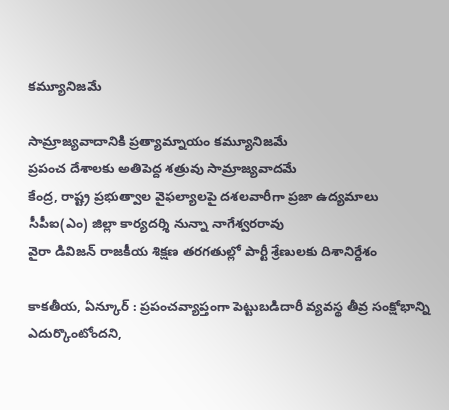కమ్యూనిజమే

సామ్రాజ్యవాదానికి ప్రత్యామ్నాయం కమ్యూనిజమే
ప్రపంచ దేశాలకు అతిపెద్ద శత్రువు సామ్రాజ్యవాదమే
కేంద్ర, రాష్ట్ర ప్రభుత్వాల వైఫల్యాలపై దశలవారీగా ప్రజా ఉద్యమాలు
సీపీఐ(ఎం) జిల్లా కార్యదర్శి నున్నా నాగేశ్వరరావు
వైరా డివిజన్ రాజకీయ శిక్షణ తరగతుల్లో పార్టీ శ్రేణులకు దిశానిర్దేశం

కాకతీయ, ఏన్కూర్ : ప్రపంచవ్యాప్తంగా పెట్టుబడిదారీ వ్యవస్థ తీవ్ర సంక్షోభాన్ని ఎదుర్కొంటోందని,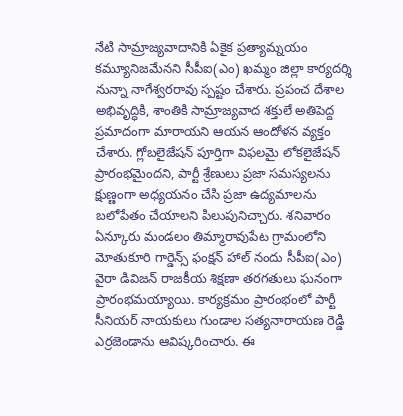నేటి సామ్రాజ్యవాదానికి ఏకైక ప్రత్యామ్నయం కమ్యూనిజమేనని సీపీఐ(ఎం) ఖమ్మం జిల్లా కార్యదర్శి నున్నా నాగేశ్వరరావు స్పష్టం చేశారు. ప్రపంచ దేశాల అభివృద్ధికి, శాంతికి సామ్రాజ్యవాద శక్తులే అతిపెద్ద ప్రమాదంగా మారాయని ఆయన ఆందోళన వ్యక్తం చేశారు. గ్లోబలైజేషన్ పూర్తిగా విఫలమై లోకలైజేషన్ ప్రారంభమైందని, పార్టీ శ్రేణులు ప్రజా సమస్యలను క్షుణ్ణంగా అధ్యయనం చేసి ప్రజా ఉద్యమాలను బలోపేతం చేయాలని పిలుపునిచ్చారు. శనివారం ఏన్కూరు మండలం తిమ్మారావుపేట గ్రామంలోని మోతుకూరి గార్డెన్స్ ఫంక్షన్ హాల్ నందు సీపీఐ(ఎం) వైరా డివిజన్ రాజకీయ శిక్షణా తరగతులు ఘనంగా ప్రారంభమయ్యాయి. కార్యక్రమం ప్రారంభంలో పార్టీ సీనియర్ నాయకులు గుండాల సత్యనారాయణ రెడ్డి ఎర్రజెండాను ఆవిష్కరించారు. ఈ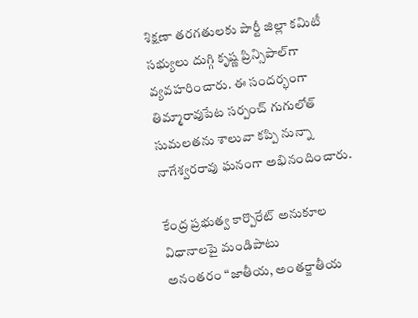శిక్షణా తరగతులకు పార్టీ జిల్లా కమిటీ సభ్యులు దుగ్గి కృష్ణ ప్రిన్సిపాల్‌గా వ్యవహరించారు. ఈ సందర్భంగా తిమ్మారావుపేట సర్పంచ్ గుగులోత్ సుమలతను శాలువా కప్పి నున్నా నాగేశ్వరరావు ఘనంగా అభినందించారు.

కేంద్ర ప్రభుత్వ కార్పొరేట్ అనుకూల విధానాలపై మండిపాటు
అనంతరం “జాతీయ, అంతర్జాతీయ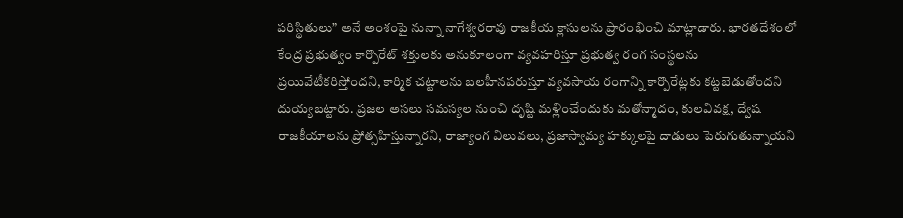పరిస్థితులు” అనే అంశంపై నున్నా నాగేశ్వరరావు రాజకీయ క్లాసులను ప్రారంభించి మాట్లాడారు. భారతదేశంలో కేంద్ర ప్రభుత్వం కార్పొరేట్ శక్తులకు అనుకూలంగా వ్యవహరిస్తూ ప్రభుత్వ రంగ సంస్థలను ప్రయివేటీకరిస్తోందని, కార్మిక చట్టాలను బలహీనపరుస్తూ వ్యవసాయ రంగాన్ని కార్పొరేట్లకు కట్టబెడుతోందని దుయ్యబట్టారు. ప్రజల అసలు సమస్యల నుంచి దృష్టి మళ్లించేందుకు మతోన్మాదం, కులవివక్ష, ద్వేష రాజకీయాలను ప్రోత్సహిస్తున్నారని, రాజ్యాంగ విలువలు, ప్రజాస్వామ్య హక్కులపై దాడులు పెరుగుతున్నాయని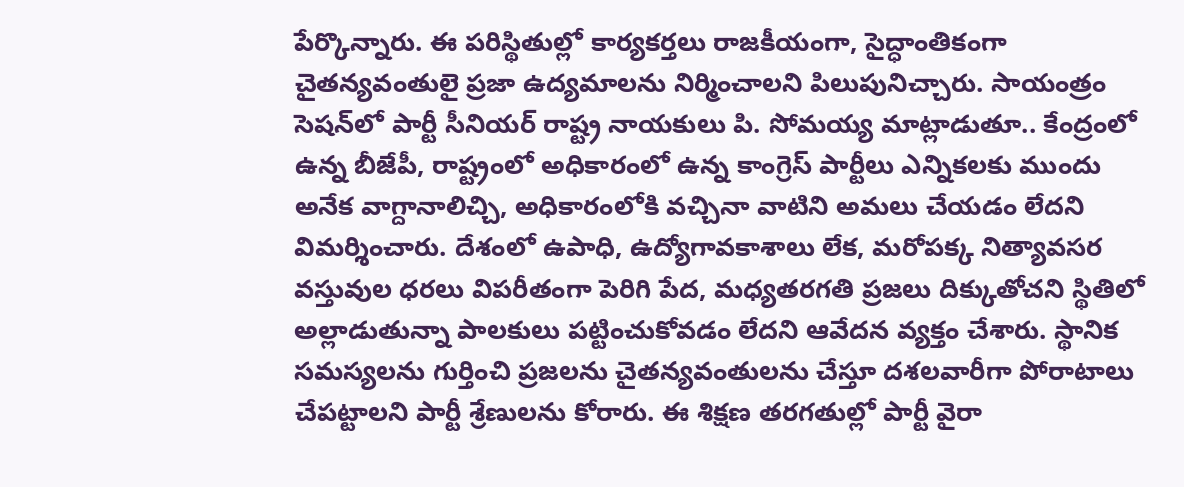పేర్కొన్నారు. ఈ పరిస్థితుల్లో కార్యకర్తలు రాజకీయంగా, సైద్ధాంతికంగా చైతన్యవంతులై ప్రజా ఉద్యమాలను నిర్మించాలని పిలుపునిచ్చారు. సాయంత్రం సెషన్‌లో పార్టీ సీనియర్ రాష్ట్ర నాయకులు పి. సోమయ్య మాట్లాడుతూ.. కేంద్రంలో ఉన్న బీజేపీ, రాష్ట్రంలో అధికారంలో ఉన్న కాంగ్రెస్ పార్టీలు ఎన్నికలకు ముందు అనేక వాగ్దానాలిచ్చి, అధికారంలోకి వచ్చినా వాటిని అమలు చేయడం లేదని విమర్శించారు. దేశంలో ఉపాధి, ఉద్యోగావకాశాలు లేక, మరోపక్క నిత్యావసర వస్తువుల ధరలు విపరీతంగా పెరిగి పేద, మధ్యతరగతి ప్రజలు దిక్కుతోచని స్థితిలో అల్లాడుతున్నా పాలకులు పట్టించుకోవడం లేదని ఆవేదన వ్యక్తం చేశారు. స్థానిక సమస్యలను గుర్తించి ప్రజలను చైతన్యవంతులను చేస్తూ దశలవారీగా పోరాటాలు చేపట్టాలని పార్టీ శ్రేణులను కోరారు. ఈ శిక్షణ తరగతుల్లో పార్టీ వైరా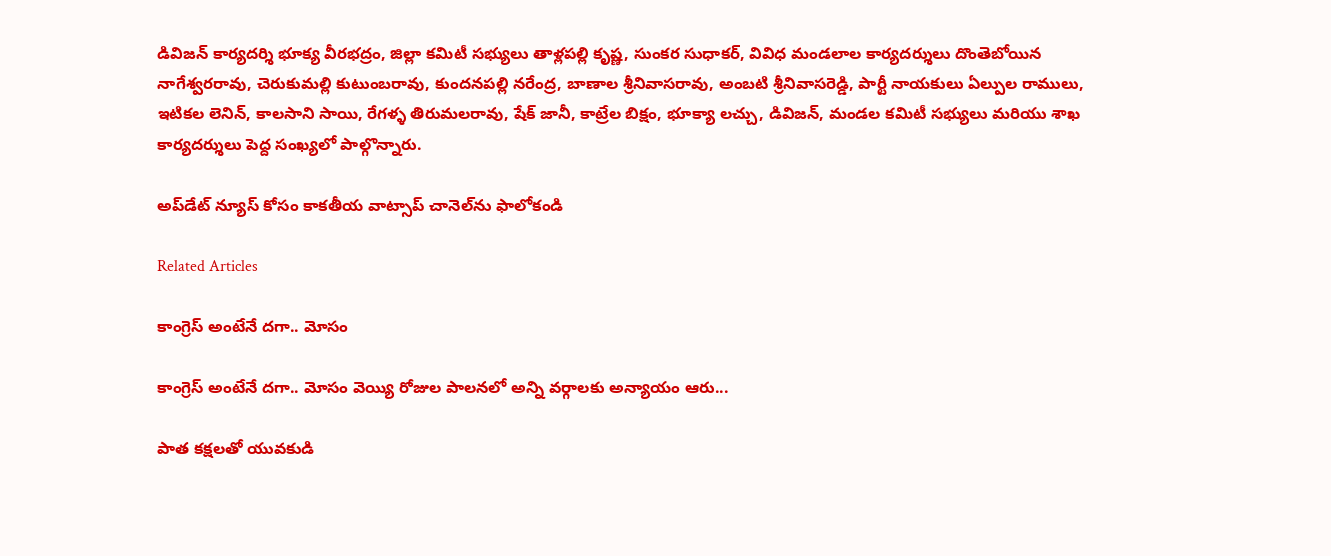డివిజన్ కార్యదర్శి భూక్య వీరభద్రం, జిల్లా కమిటీ సభ్యులు తాళ్లపల్లి కృష్ణ, సుంకర సుధాకర్, వివిధ మండలాల కార్యదర్శులు దొంతెబోయిన నాగేశ్వరరావు, చెరుకుమల్లి కుటుంబరావు, కుందనపల్లి నరేంద్ర, బాణాల శ్రీనివాసరావు, అంబటి శ్రీనివాసరెడ్డి, పార్టీ నాయకులు ఏల్పుల రాములు, ఇటికల లెనిన్, కాలసాని సాయి, రేగళ్ళ తిరుమలరావు, షేక్ జానీ, కాట్రేల బిక్షం, భూక్యా లచ్చు, డివిజన్, మండల కమిటీ సభ్యులు మరియు శాఖ కార్యదర్శులు పెద్ద సంఖ్యలో పాల్గొన్నారు.

అప్‌డేట్ న్యూస్ కోసం కాక‌తీయ వాట్సాప్ చానెల్‌ను ఫాలోకండి

Related Articles

కాంగ్రెస్ అంటేనే దగా.. మోసం

కాంగ్రెస్ అంటేనే దగా.. మోసం వెయ్యి రోజుల పాలనలో అన్ని వర్గాలకు అన్యాయం ఆరు...

పాత కక్షలతో యువకుడి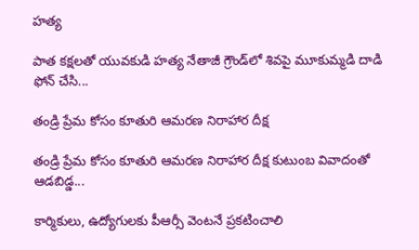హత్య

పాత కక్షలతో యువకుడి హత్య నేతాజీ గ్రౌండ్‌లో శివపై మూకుమ్మడి దాడి ఫోన్‌ చేసి...

తండ్రి ప్రేమ కోసం కూతురి ఆమరణ నిరాహార దీక్ష

తండ్రి ప్రేమ కోసం కూతురి ఆమరణ నిరాహార దీక్ష కుటుంబ వివాదంతో ఆడబిడ్డ...

కార్మికులు, ఉద్యోగులకు పీఆర్సీ వెంటనే ప్రకటించాలి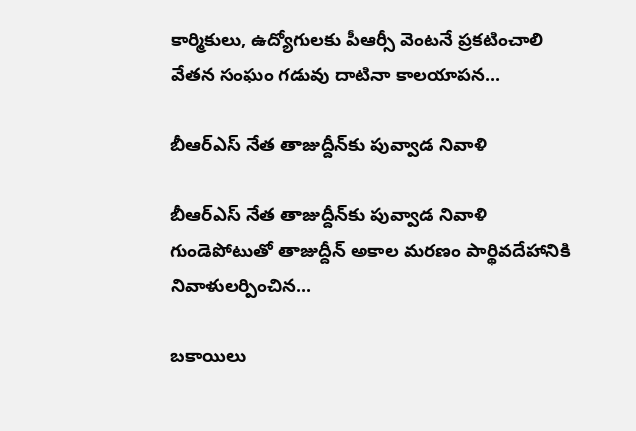కార్మికులు, ఉద్యోగులకు పీఆర్సీ వెంటనే ప్రకటించాలి వేతన సంఘం గడువు దాటినా కాలయాపన...

బీఆర్ఎస్‌ నేత తాజుద్దీన్‌కు పువ్వాడ నివాళి

బీఆర్ఎస్‌ నేత తాజుద్దీన్‌కు పువ్వాడ నివాళి గుండెపోటుతో తాజుద్దీన్‌ అకాల మ‌ర‌ణం పార్థివదేహానికి నివాళులర్పించిన...

బకాయిలు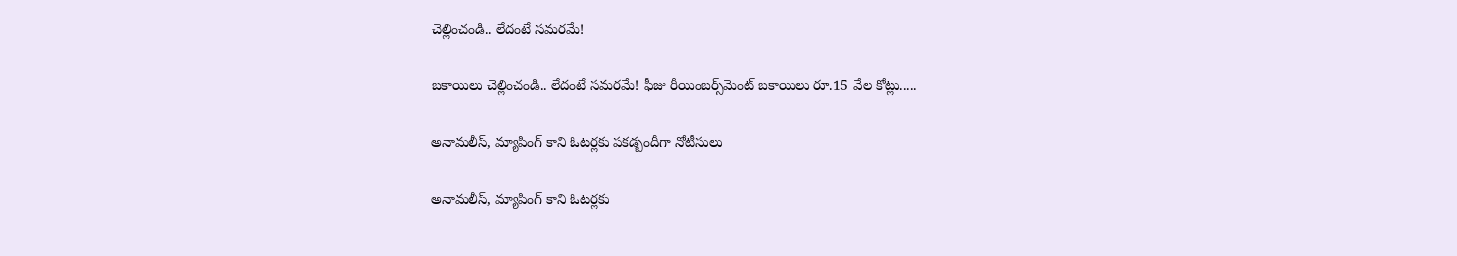చెల్లించండి.. లేదంటే సమరమే!

బకాయిలు చెల్లించండి.. లేదంటే సమరమే! ఫీజు రీయింబర్స్‌మెంట్‌ బకాయిలు రూ.15 వేల కోట్లు.....

అనామలీస్‌, మ్యాపింగ్‌ కాని ఓటర్లకు ప‌క‌డ్బందీగా నోటీసులు

అనామలీస్‌, మ్యాపింగ్‌ కాని ఓటర్లకు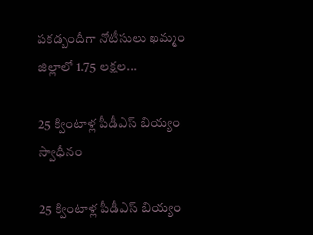ప‌క‌డ్బందీగా నోటీసులు ఖమ్మం జిల్లాలో 1.75 లక్షల...

25 క్వింటాళ్ల పీడీఎస్‌ బియ్యం స్వాధీనం

25 క్వింటాళ్ల పీడీఎస్‌ బియ్యం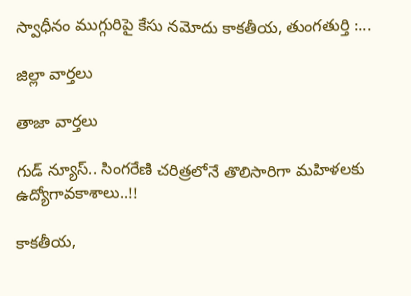స్వాధీనం ముగ్గురిపై కేసు నమోదు కాకతీయ, తుంగతుర్తి :...

జిల్లా వార్త‌లు

తాజా వార్త‌లు

గుడ్ న్యూస్.. సింగరేణి చరిత్రలోనే తొలిసారిగా మ‌హిళ‌ల‌కు ఉద్యోగావ‌కాశాలు..!!

కాక‌తీయ‌,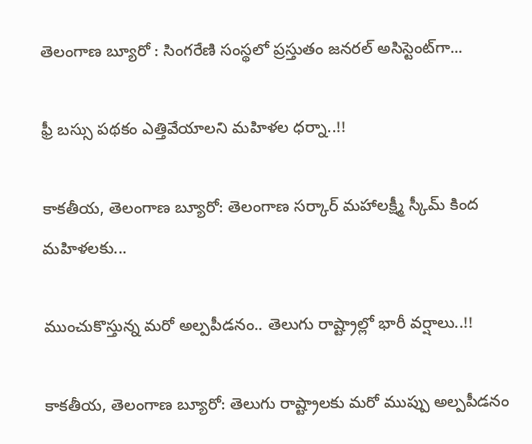తెలంగాణ బ్యూరో : సింగరేణి సంస్థలో ప్రస్తుతం జనరల్ అసిస్టెంట్‌గా...

ఫ్రీ బస్సు పథకం ఎత్తివేయాలని మహిళల ధర్నా..!!

కాకతీయ, తెలంగాణ బ్యూరో: తెలంగాణ సర్కార్ మహాలక్ష్మీ స్కీమ్ కింద మహిళలకు...

ముంచుకొస్తున్న మరో అల్పపీడనం.. తెలుగు రాష్ట్రాల్లో భారీ వర్షాలు..!!

కాకతీయ, తెలంగాణ బ్యూరో: తెలుగు రాష్ట్రాలకు మరో ముప్పు అల్పపీడనం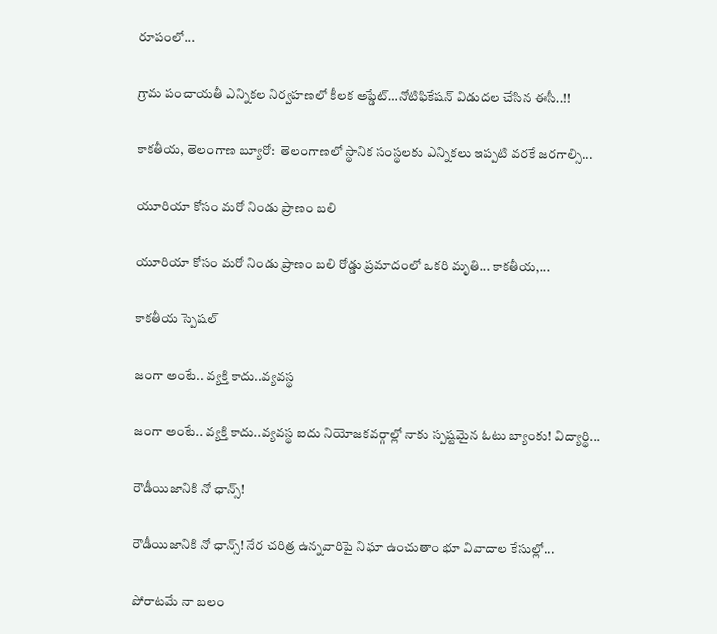రూపంలో...

గ్రామ పంచాయ‌తీ ఎన్నిక‌ల నిర్వ‌హ‌ణ‌లో కీల‌క అప్డేట్‌…నోటిఫికేషన్ విడుదల చేసిన ఈసీ..!!

కాకతీయ, తెలంగాణ బ్యూరో:  తెలంగాణలో స్థానిక సంస్థలకు ఎన్నికలు ఇప్పటి వరకే జరగాల్సి...

యూరియా కోసం మరో నిండు ప్రాణం బలి

యూరియా కోసం మరో నిండు ప్రాణం బలి రోడ్డు ప్రమాదంలో ఒకరి మృతి... కాకతీయ,...

కాక‌తీయ స్పెష‌ల్‌

జంగా అంటే.. వ్య‌క్తి కాదు..వ్య‌వస్థ‌

జంగా అంటే.. వ్య‌క్తి కాదు..వ్య‌వస్థ‌ ఐదు నియోజ‌క‌వ‌ర్గాల్లో నాకు స్ప‌ష్ట‌మైన ఓటు బ్యాంకు! విద్యార్థి...

రౌడీయిజానికి నో ఛాన్స్‌!

రౌడీయిజానికి నో ఛాన్స్‌! నేర చరిత్ర ఉన్న‌వారిపై నిఘా ఉంచుతాం భూ వివాదాల కేసుల్లో...

పోరాటమే నా బలం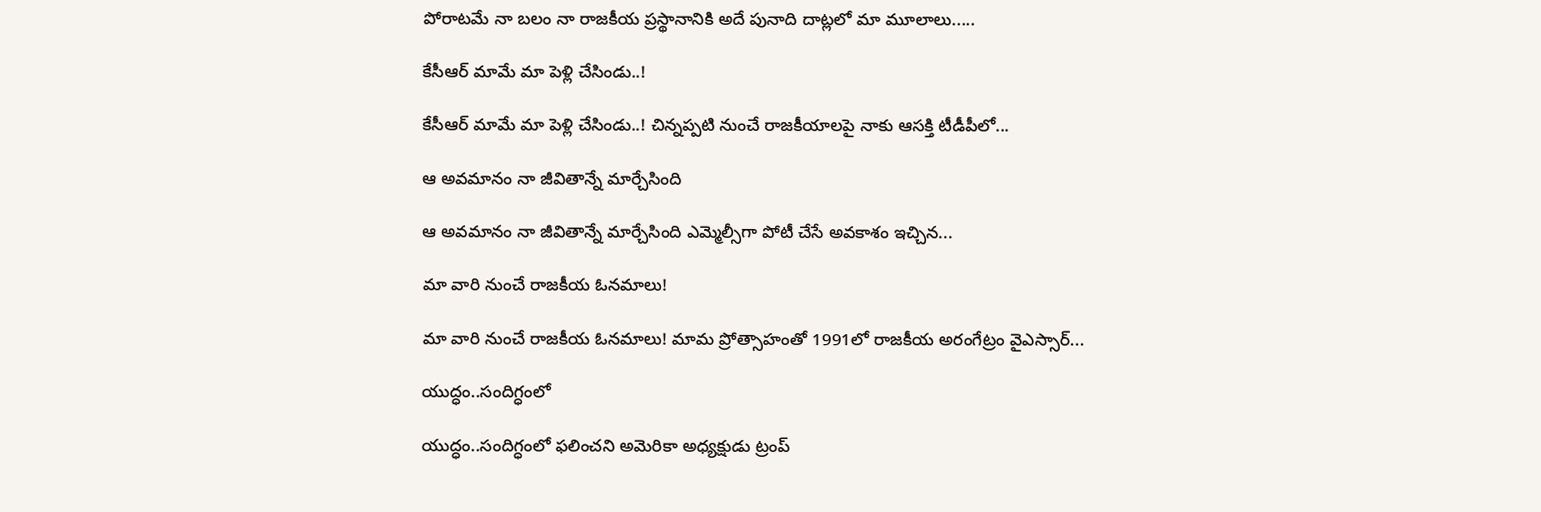పోరాటమే నా బలం నా రాజకీయ ప్రస్థానానికి అదే పునాది దాట్లలో మా మూలాలు.....

కేసీఆర్‌ మామే మా పెళ్లి చేసిండు..!

కేసీఆర్‌ మామే మా పెళ్లి చేసిండు..! చిన్నప్ప‌టి నుంచే రాజకీయాలపై నాకు ఆసక్తి టీడీపీలో...

ఆ అవమానం నా జీవితాన్నే మార్చేసింది

ఆ అవమానం నా జీవితాన్నే మార్చేసింది ఎమ్మెల్సీగా పోటీ చేసే అవ‌కాశం ఇచ్చిన...

మా వారి నుంచే రాజకీయ ఓనమాలు!

మా వారి నుంచే రాజకీయ ఓనమాలు! మామ ప్రోత్సాహంతో 1991లో రాజకీయ అరంగేట్రం వైఎస్సార్‌...

యుద్ధం..సందిగ్ధంలో

యుద్ధం..సందిగ్ధంలో ఫ‌లించని అమెరికా అధ్య‌క్షుడు ట్రంప్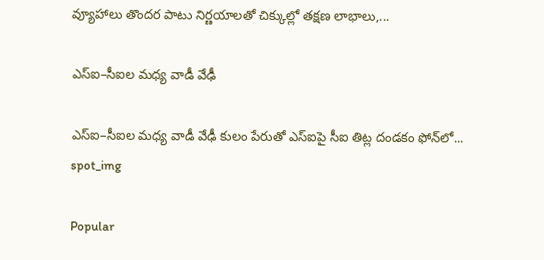వ్యూహాలు తొంద‌ర పాటు నిర్ణ‌యాల‌తో చిక్కుల్లో తక్షణ లాభాలు,...

ఎస్ఐ–సీఐల మ‌ధ్య వాడీ వేఢీ

ఎస్ఐ–సీఐల మ‌ధ్య వాడీ వేఢీ కులం పేరుతో ఎస్ఐపై సీఐ తిట్ల దండ‌కం ఫోన్‌లో...
spot_img

Popular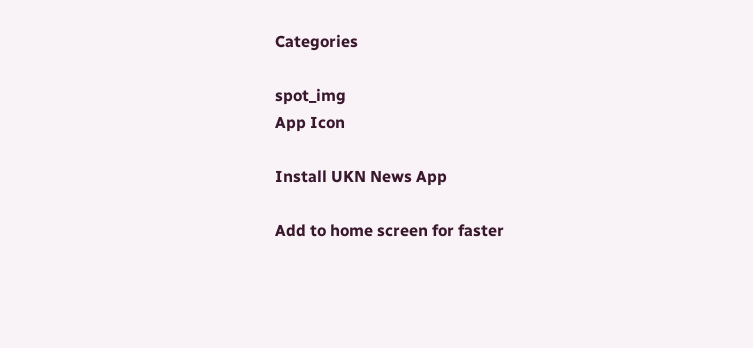Categories

spot_img
App Icon

Install UKN News App

Add to home screen for faster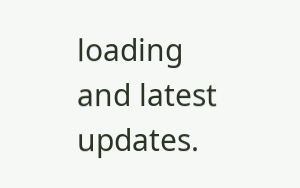loading and latest updates.